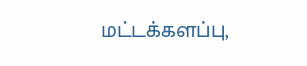மட்டக்களப்பு,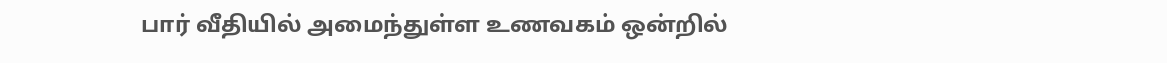பார் வீதியில் அமைந்துள்ள உணவகம் ஒன்றில்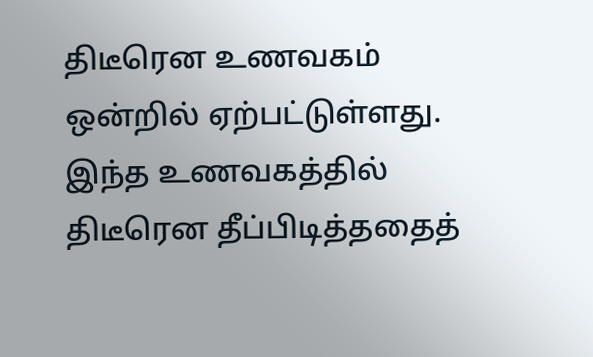திடீரென உணவகம் ஒன்றில் ஏற்பட்டுள்ளது.
இந்த உணவகத்தில் திடீரென தீப்பிடித்ததைத்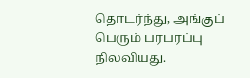தொடர்ந்து, அங்குப் பெரும் பரபரப்பு நிலவியது.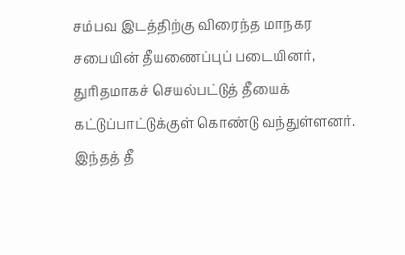சம்பவ இடத்திற்கு விரைந்த மாநகர சபையின் தீயணைப்புப் படையினர், துரிதமாகச் செயல்பட்டுத் தீயைக் கட்டுப்பாட்டுக்குள் கொண்டு வந்துள்ளனர்.
இந்தத் தீ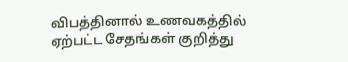விபத்தினால் உணவகத்தில் ஏற்பட்ட சேதங்கள் குறித்து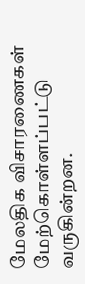மேலதிக விசாரணைகள் மேற்கொள்ளப்பட்டு வருகின்றன.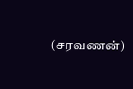(சரவணன்)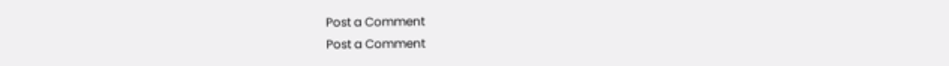Post a Comment
Post a Comment